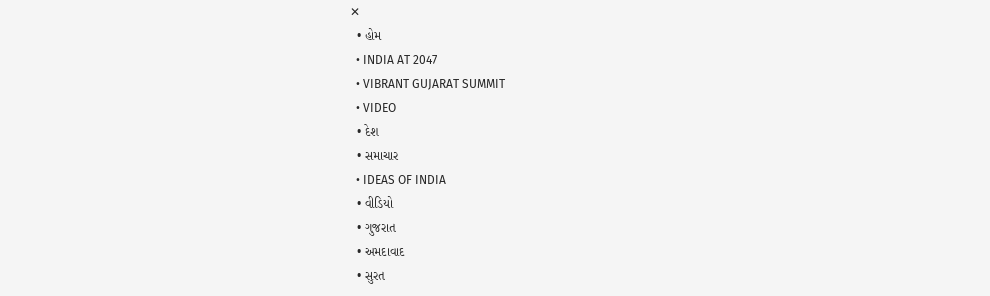✕
  • હોમ
  • INDIA AT 2047
  • VIBRANT GUJARAT SUMMIT
  • VIDEO
  • દેશ
  • સમાચાર
  • IDEAS OF INDIA
  • વીડિયો
  • ગુજરાત
  • અમદાવાદ
  • સુરત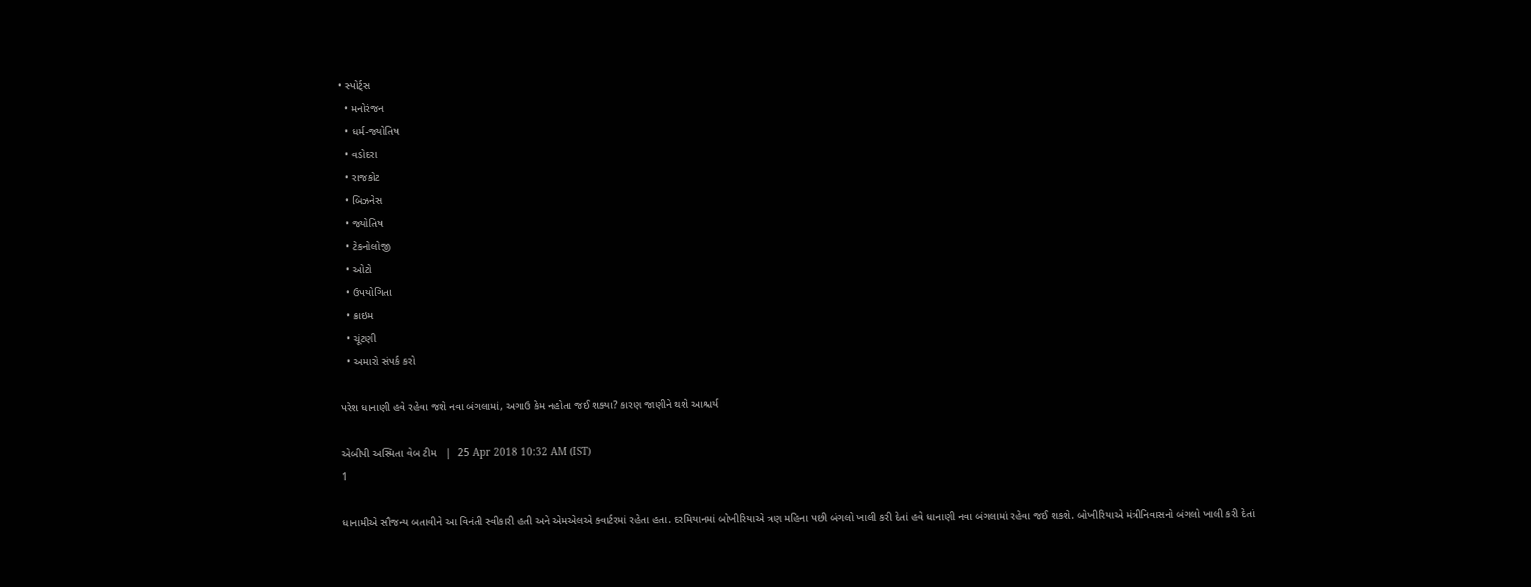• સ્પોર્ટ્સ
  • મનોરંજન
  • ધર્મ-જ્યોતિષ
  • વડોદરા
  • રાજકોટ
  • બિઝનેસ
  • જ્યોતિષ
  • ટેકનોલોજી
  • ઓટો
  • ઉપયોગિતા
  • ક્રાઇમ
  • ચૂંટણી
  • અમારો સંપર્ક કરો

પરેશ ધાનાણી હવે રહેવા જશે નવા બંગલામાં, અગાઉ કેમ નહોતા જઈ શક્યા? કારણ જાણીને થશે આશ્ચર્ય

એબીપી અસ્મિતા વેબ ટીમ   |  25 Apr 2018 10:32 AM (IST)
1

ધાનામીએ સૌજન્ય બતાવીને આ વિનંતી સ્વીકારી હતી અને એમએલએ ક્વાર્ટરમાં રહેતા હતા. દરમિયાનમાં બોખીરિયાએ ત્રણ મહિના પછી બંગલો ખાલી કરી દેતાં હવે ધાનાણી નવા બંગલામાં રહેવા જઈ શકશે. બોખીરિયાએ મંત્રીનિવાસનો બંગલો ખાલી કરી દેતાં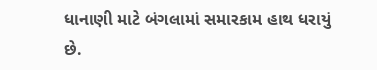ધાનાણી માટે બંગલામાં સમારકામ હાથ ધરાયું છે.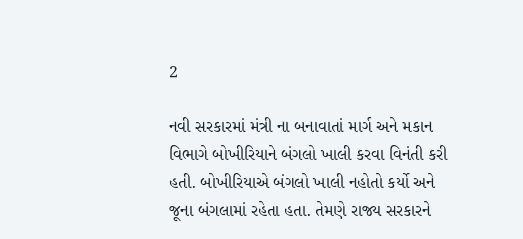2

નવી સરકારમાં મંત્રી ના બનાવાતાં માર્ગ અને મકાન વિભાગે બોખીરિયાને બંગલો ખાલી કરવા વિનંતી કરી હતી. બોખીરિયાએ બંગલો ખાલી નહોતો કર્યો અને જૂના બંગલામાં રહેતા હતા. તેમણે રાજ્ય સરકારને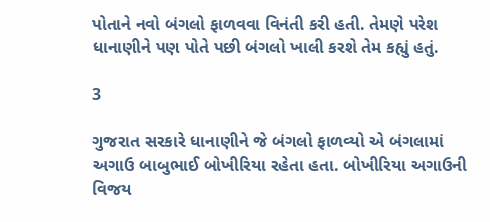પોતાને નવો બંગલો ફાળવવા વિનંતી કરી હતી. તેમણે પરેશ ધાનાણીને પણ પોતે પછી બંગલો ખાલી કરશે તેમ કહ્યું હતું.

3

ગુજરાત સરકારે ધાનાણીને જે બંગલો ફાળવ્યો એ બંગલામાં અગાઉ બાબુભાઈ બોખીરિયા રહેતા હતા. બોખીરિયા અગાઉની વિજય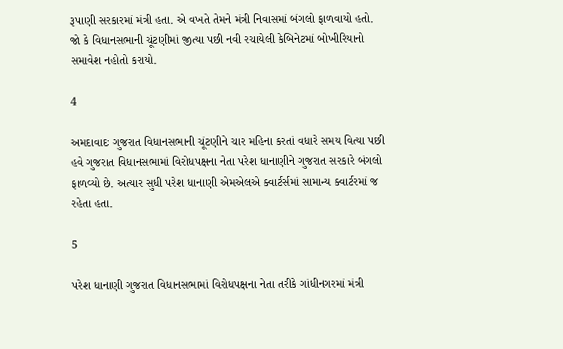રૂપાણી સરકારમાં મંત્રી હતા. એ વખતે તેમને મંત્રી નિવાસમાં બંગલો ફાળવાયો હતો. જો કે વિધાનસભાની ચૂંટણીમાં જીત્યા પછી નવી રચાયેલી કેબિનેટમાં બોખીરિયાનો સમાવેશ નહોતો કરાયો.

4

અમદાવાદઃ ગુજરાત વિધાનસભાની ચૂંટણીને ચાર મહિના કરતાં વધારે સમય વિત્યા પછી હવે ગુજરાત વિધાનસભામાં વિરોધપક્ષના નેતા પરેશ ધાનાણીને ગુજરાત સરકારે બંગલો ફાળવ્યો છે. અત્યાર સુધી પરેશ ધાનાણી એમએલએ ક્વાર્ટર્સમાં સામાન્ય ક્વાર્ટરમાં જ રહેતા હતા.

5

પરેશ ધાનાણી ગુજરાત વિધાનસભામાં વિરોધપક્ષના નેતા તરીકે ગાંધીનગરમાં મંત્રી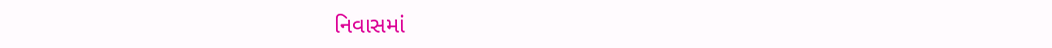નિવાસમાં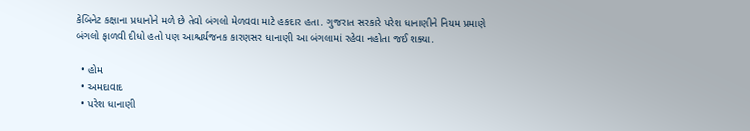કેબિનેટ કક્ષાના પ્રધાનોને મળે છે તેવો બંગલો મેળવવા માટે હકદાર હતા. ગુજરાત સરકારે પરેશ ધાનાણીને નિયમ પ્રમાણે બંગલો ફાળવી દીધો હતો પણ આશ્ચર્યજનક કારણસર ધાનાણી આ બંગલામાં રહેવા નહોતા જઈ શક્યા.

  • હોમ
  • અમદાવાદ
  • પરેશ ધાનાણી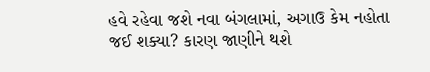હવે રહેવા જશે નવા બંગલામાં, અગાઉ કેમ નહોતા જઈ શક્યા? કારણ જાણીને થશે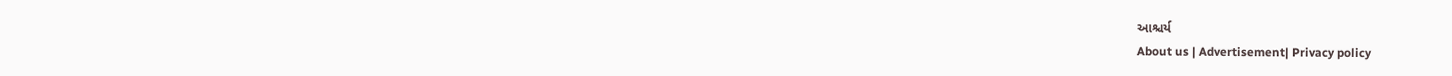આશ્ચર્ય
About us | Advertisement| Privacy policy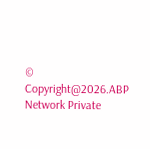© Copyright@2026.ABP Network Private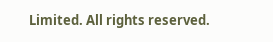Limited. All rights reserved.